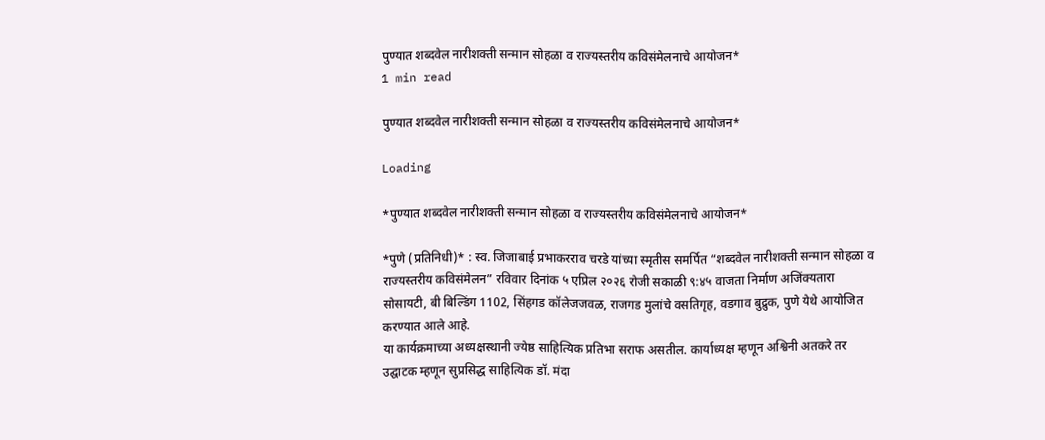पुण्यात शब्दवेल नारीशक्ती सन्मान सोहळा व राज्यस्तरीय कविसंमेलनाचे आयोजन*
1 min read

पुण्यात शब्दवेल नारीशक्ती सन्मान सोहळा व राज्यस्तरीय कविसंमेलनाचे आयोजन*

Loading

*पुण्यात शब्दवेल नारीशक्ती सन्मान सोहळा व राज्यस्तरीय कविसंमेलनाचे आयोजन*

*पुणे (प्रतिनिधी)* : स्व. जिजाबाई प्रभाकरराव चरडे यांच्या स्मृतीस समर्पित “शब्दवेल नारीशक्ती सन्मान सोहळा व राज्यस्तरीय कविसंमेलन” रविवार दिनांक ५ एप्रिल २०२६ रोजी सकाळी ९:४५ वाजता निर्माण अजिंक्यतारा सोसायटी, बी बिल्डिंग 1102, सिंहगड कॉलेजजवळ, राजगड मुलांचे वसतिगृह, वडगाव बुद्रुक, पुणे येथे आयोजित करण्यात आले आहे.
या कार्यक्रमाच्या अध्यक्षस्थानी ज्येष्ठ साहित्यिक प्रतिभा सराफ असतील. कार्याध्यक्ष म्हणून अश्विनी अतकरे तर उद्घाटक म्हणून सुप्रसिद्ध साहित्यिक डॉ. मंदा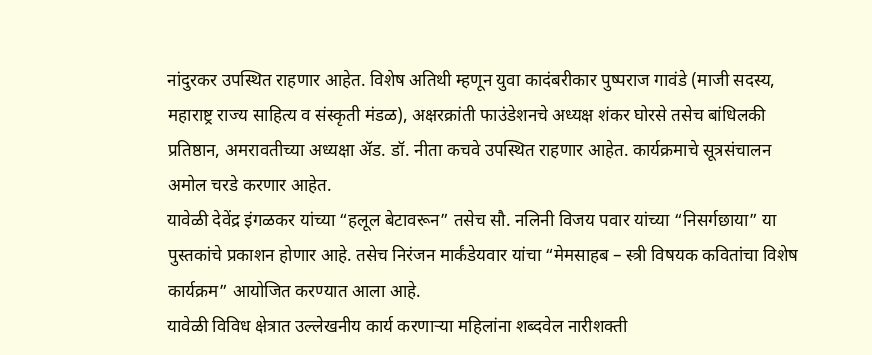नांदुरकर उपस्थित राहणार आहेत. विशेष अतिथी म्हणून युवा कादंबरीकार पुष्पराज गावंडे (माजी सदस्य, महाराष्ट्र राज्य साहित्य व संस्कृती मंडळ), अक्षरक्रांती फाउंडेशनचे अध्यक्ष शंकर घोरसे तसेच बांधिलकी प्रतिष्ठान, अमरावतीच्या अध्यक्षा ॲड. डॉ. नीता कचवे उपस्थित राहणार आहेत. कार्यक्रमाचे सूत्रसंचालन अमोल चरडे करणार आहेत.
यावेळी देवेंद्र इंगळकर यांच्या “हलूल बेटावरून” तसेच सौ. नलिनी विजय पवार यांच्या “निसर्गछाया” या पुस्तकांचे प्रकाशन होणार आहे. तसेच निरंजन मार्कंडेयवार यांचा “मेमसाहब – स्त्री विषयक कवितांचा विशेष कार्यक्रम” आयोजित करण्यात आला आहे.
यावेळी विविध क्षेत्रात उल्लेखनीय कार्य करणाऱ्या महिलांना शब्दवेल नारीशक्ती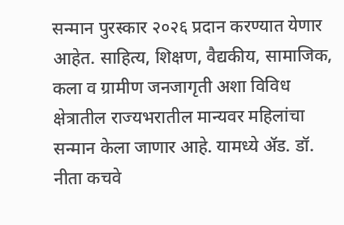सन्मान पुरस्कार २०२६ प्रदान करण्यात येणार आहेत. साहित्य, शिक्षण, वैद्यकीय, सामाजिक, कला व ग्रामीण जनजागृती अशा विविध क्षेत्रातील राज्यभरातील मान्यवर महिलांचा सन्मान केला जाणार आहे. यामध्ये ॲड. डॉ. नीता कचवे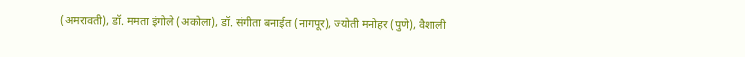(अमरावती), डॉ. ममता इंगोले (अकोला), डॉ. संगीता बनाईत (नागपूर), ज्योती मनोहर (पुणे), वैशाली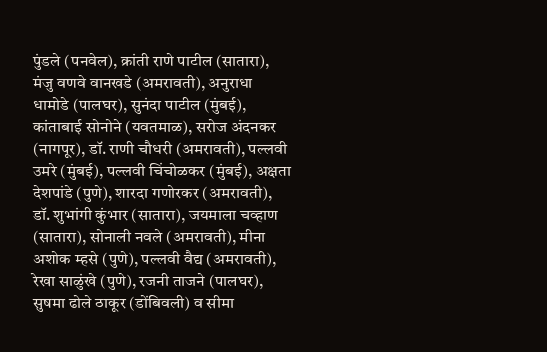पुंडले (पनवेल), क्रांती राणे पाटील (सातारा), मंजु वणवे वानखडे (अमरावती), अनुराधा धामोडे (पालघर), सुनंदा पाटील (मुंबई), कांताबाई सोनोने (यवतमाळ), सरोज अंदनकर (नागपूर), डॉ. राणी चौधरी (अमरावती), पल्लवी उमरे (मुंबई), पल्लवी चिंचोळकर (मुंबई), अक्षता देशपांडे (पुणे), शारदा गणोरकर (अमरावती), डॉ. शुभांगी कुंभार (सातारा), जयमाला चव्हाण (सातारा), सोनाली नवले (अमरावती), मीना अशोक म्हसे (पुणे), पल्लवी वैद्य (अमरावती), रेखा साळुंखे (पुणे), रजनी ताजने (पालघर), सुषमा ढोले ठाकूर (डोंबिवली) व सीमा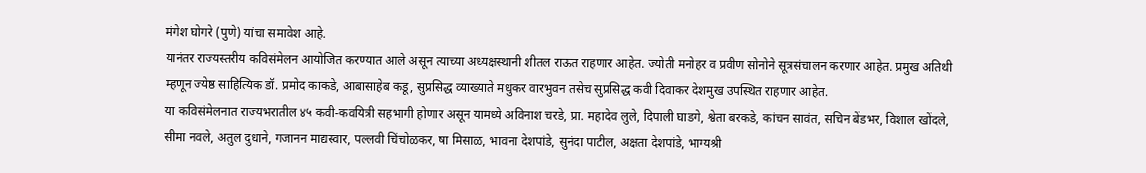मंगेश घोगरे (पुणे) यांचा समावेश आहे.
यानंतर राज्यस्तरीय कविसंमेलन आयोजित करण्यात आले असून त्याच्या अध्यक्षस्थानी शीतल राऊत राहणार आहेत. ज्योती मनोहर व प्रवीण सोनोने सूत्रसंचालन करणार आहेत. प्रमुख अतिथी म्हणून ज्येष्ठ साहित्यिक डॉ. प्रमोद काकडे, आबासाहेब कडू, सुप्रसिद्ध व्याख्याते मधुकर वारभुवन तसेच सुप्रसिद्ध कवी दिवाकर देशमुख उपस्थित राहणार आहेत.
या कविसंमेलनात राज्यभरातील ४५ कवी-कवयित्री सहभागी होणार असून यामध्ये अविनाश चरडे, प्रा. महादेव लुले, दिपाली घाडगे, श्वेता बरकडे, कांचन सावंत, सचिन बेंडभर, विशाल खोंदले, सीमा नवले, अतुल दुधाने, गजानन माद्यस्वार, पल्लवी चिंचोळकर, षा मिसाळ, भावना देशपांडे, सुनंदा पाटील, अक्षता देशपांडे, भाग्यश्री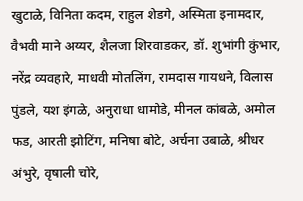खुटाळे, विनिता कदम, राहुल शेडगे, अस्मिता इनामदार, वैभवी माने अय्यर, शैलजा शिरवाडकर, डॉ. शुभांगी कुंभार, नरेंद्र व्यवहारे, माधवी मोतलिंग, रामदास गायधने, विलास पुंडले, यश इंगळे, अनुराधा धामोडे, मीनल कांबळे, अमोल फड, आरती झोटिंग, मनिषा बोटे, अर्चना उबाळे, श्रीधर अंभुरे, वृषाली चोरे,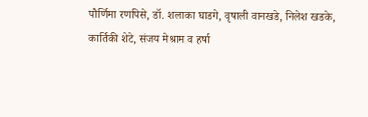पौर्णिमा रणपिसे, डॉ. शलाका घाडगे, वृषाली वानखडे, निलेश खडके, कार्तिकी शेटे, संजय मेश्राम व हर्षा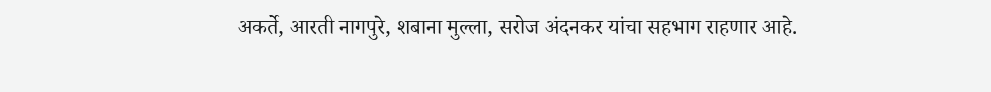अकर्ते, आरती नागपुरे, शबाना मुल्ला, सरोज अंदनकर यांचा सहभाग राहणार आहे.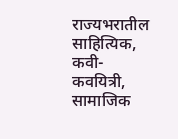राज्यभरातील साहित्यिक, कवी-कवयित्री, सामाजिक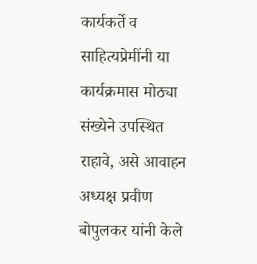कार्यकर्ते व साहित्यप्रेमींनी या कार्यक्रमास मोठ्या संख्येने उपस्थित राहावे, असे आवाहन अध्यक्ष प्रवीण बोपुलकर यांनी केले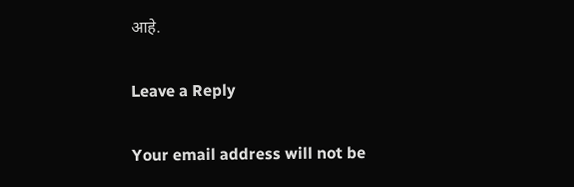आहे.

Leave a Reply

Your email address will not be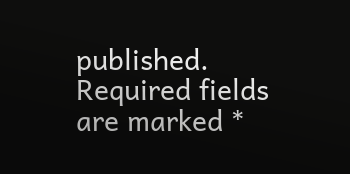published. Required fields are marked *